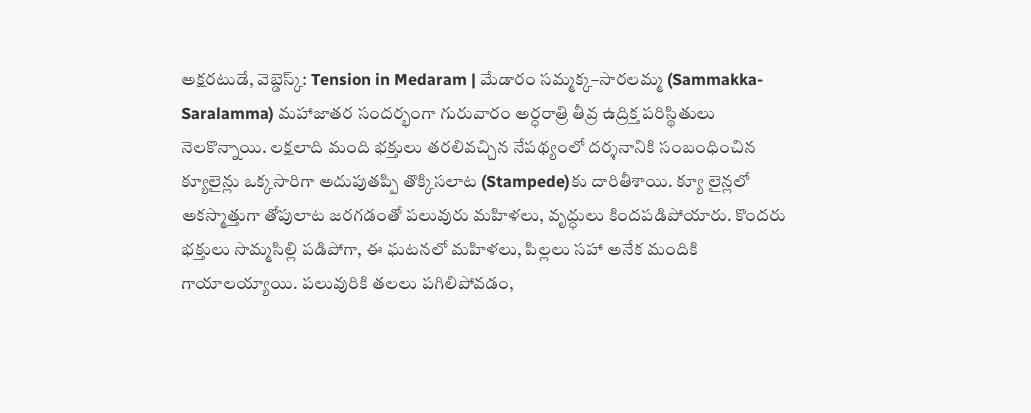అక్షరటుడే, వెబ్డెస్క్: Tension in Medaram | మేడారం సమ్మక్క–సారలమ్మ (Sammakka-Saralamma) మహాజాతర సందర్భంగా గురువారం అర్ధరాత్రి తీవ్ర ఉద్రిక్త పరిస్థితులు నెలకొన్నాయి. లక్షలాది మంది భక్తులు తరలివచ్చిన నేపథ్యంలో దర్శనానికి సంబంధించిన క్యూలైన్లు ఒక్కసారిగా అదుపుతప్పి తొక్కిసలాట (Stampede)కు దారితీశాయి. క్యూ లైన్లలో అకస్మాత్తుగా తోపులాట జరగడంతో పలువురు మహిళలు, వృద్ధులు కిందపడిపోయారు. కొందరు భక్తులు సొమ్మసిల్లి పడిపోగా, ఈ ఘటనలో మహిళలు, పిల్లలు సహా అనేక మందికి గాయాలయ్యాయి. పలువురికి తలలు పగిలిపోవడం,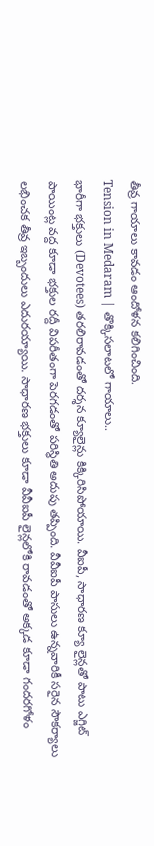తీవ్ర గాయాలు కావడం ఆందోళన కలిగించింది.
Tension in Medaram | తొక్కిసలాటలో గాయాలు..
భారీగా భక్తులు (Devotees) తరలిరావడంతో దర్శన క్యూలైన్లు కిక్కిరిసిపోయాయి. వీఐపీ, సాధారణ క్యూ లైన్లతో పాటు ఎగ్జిట్ పాయింట్ల వద్ద కూడా భక్తుల రద్దీ విపరీతంగా పెరగడంతో పరిస్థితి అదుపు తప్పింది. వీవీఐపీ పాసులు ఉన్నవారికీ సరైన సౌకర్యాలు లభించక తీవ్ర ఇబ్బందులు ఎదురయ్యాయి. సాధారణ భక్తులు కూడా వీవీఐపీ లైన్లలోకి రావడంతో అక్కడ కూడా గందరగోళం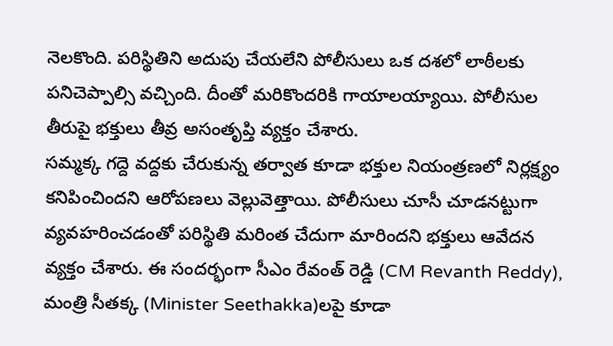నెలకొంది. పరిస్థితిని అదుపు చేయలేని పోలీసులు ఒక దశలో లాఠీలకు పనిచెప్పాల్సి వచ్చింది. దీంతో మరికొందరికి గాయాలయ్యాయి. పోలీసుల తీరుపై భక్తులు తీవ్ర అసంతృప్తి వ్యక్తం చేశారు.
సమ్మక్క గద్దె వద్దకు చేరుకున్న తర్వాత కూడా భక్తుల నియంత్రణలో నిర్లక్ష్యం కనిపించిందని ఆరోపణలు వెల్లువెత్తాయి. పోలీసులు చూసీ చూడనట్టుగా వ్యవహరించడంతో పరిస్థితి మరింత చేదుగా మారిందని భక్తులు ఆవేదన వ్యక్తం చేశారు. ఈ సందర్భంగా సీఎం రేవంత్ రెడ్డి (CM Revanth Reddy), మంత్రి సీతక్క (Minister Seethakka)లపై కూడా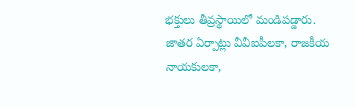భక్తులు తీవ్రస్థాయిలో మండిపడ్డారు. జాతర ఏర్పాట్లు వీవీఐపీలకా, రాజకీయ నాయకులకా,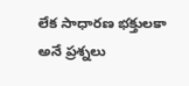లేక సాధారణ భక్తులకా అనే ప్రశ్నలు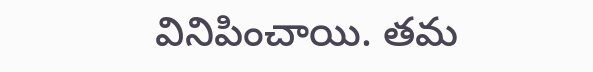వినిపించాయి. తమ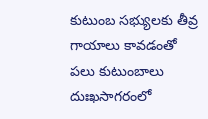కుటుంబ సభ్యులకు తీవ్ర గాయాలు కావడంతో పలు కుటుంబాలు దుఃఖసాగరంలో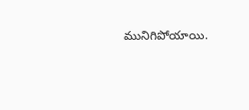మునిగిపోయాయి.